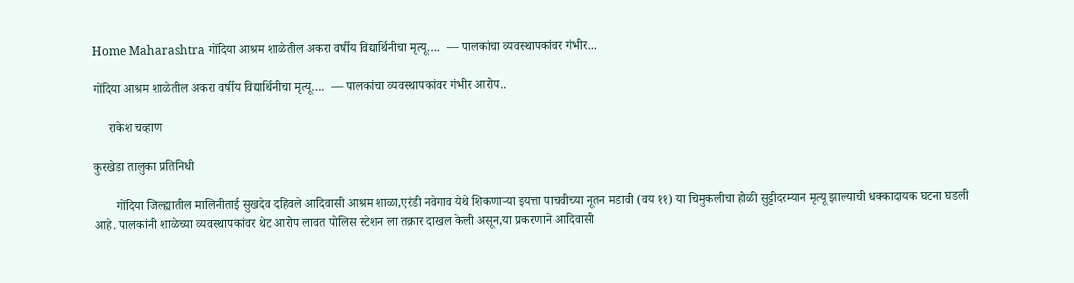Home Maharashtra गोंदिया आश्रम शाळेतील अकरा वर्षीय विद्यार्थिनीचा मृत्यू….  — पालकांचा व्यवस्थापकांवर गंभीर...

गोंदिया आश्रम शाळेतील अकरा वर्षीय विद्यार्थिनीचा मृत्यू….  — पालकांचा व्यवस्थापकांवर गंभीर आरोप..

     राकेश चव्हाण

कुरखेडा तालुका प्रतिनिधी

       गोंदिया जिल्ह्यातील मालिनीताई सुखदेव दहिवले आदिवासी आश्रम शाळा,एरंडी नवेगाव येथे शिकणाऱ्या इयत्ता पाचवीच्या नूतन मडावी (वय ११) या चिमुकलीचा होळी सुट्टीदरम्यान मृत्यू झाल्याची धक्कादायक घटना घडली आहे. पालकांनी शाळेच्या व्यवस्थापकांवर थेट आरोप लावत पोलिस स्टेशन ला तक्रार दाखल केली असून,या प्रकरणाने आदिवासी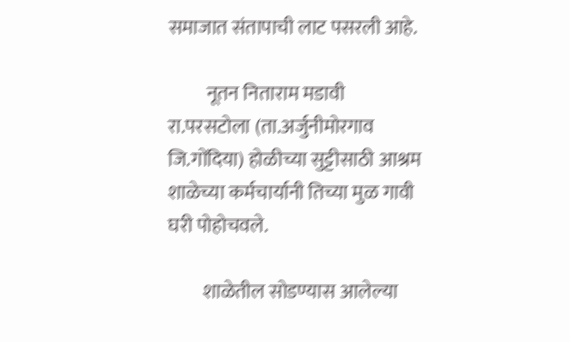समाजात संतापाची लाट पसरली आहे.

          नूतन निताराम मडावी रा.परसटोला (ता.अर्जुनीमोरगाव जि.गोंदिया) होळीच्या सुट्टीसाठी आश्रम शाळेच्या कर्मचार्यानी तिच्या मुळ गावी घरी पोहोचवले.

         शाळेतील सोडण्यास आलेल्या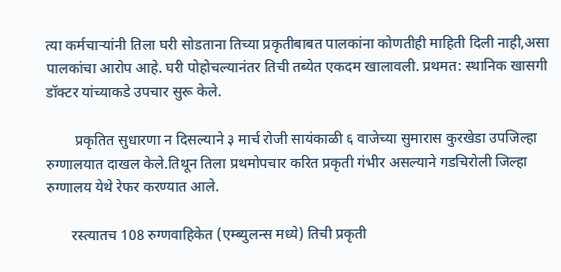त्या कर्मचाऱ्यांनी तिला घरी सोडताना तिच्या प्रकृतीबाबत पालकांना कोणतीही माहिती दिली नाही,असा पालकांचा आरोप आहे. घरी पोहोचल्यानंतर तिची तब्येत एकदम खालावली. प्रथमत: स्थानिक खासगी डॉक्टर यांच्याकडे उपचार सुरू केले.

        प्रकृतित सुधारणा न दिसल्याने ३ मार्च रोजी सायंकाळी ६ वाजेच्या सुमारास कुरखेडा उपजिल्हा रुग्णालयात दाखल केले.तिथून तिला प्रथमोपचार करित प्रकृती गंभीर असल्याने गडचिरोली जिल्हा रुग्णालय येथे रेफर करण्यात आले.

       रस्त्यातच 108 रुग्णवाहिकेत (एम्ब्युलन्स मध्ये) तिची प्रकृती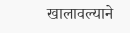खालावल्याने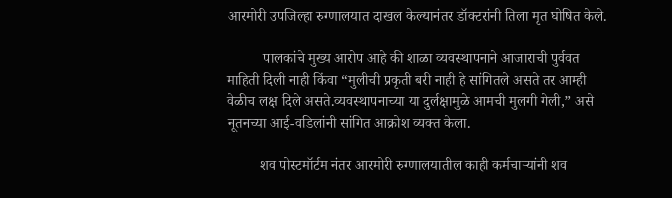आरमोरी उपजिल्हा रुग्णालयात दाखल केल्यानंतर डॉक्टरांनी तिला मृत घोषित केले.

          पालकांचे मुख्य आरोप आहे की शाळा व्यवस्थापनाने आजाराची पुर्ववत माहिती दिली नाही किंवा “मुलीची प्रकृती बरी नाही हे सांगितले असते तर आम्ही वेळीच लक्ष दिले असते.व्यवस्थापनाच्या या दुर्लक्षामुळे आमची मुलगी गेली,” असे नूतनच्या आई-वडिलांनी सांगित आक्रोश व्यक्त केला.

         शव पोस्टमॉर्टम नंतर आरमोरी रुग्णालयातील काही कर्मचाऱ्यांनी शव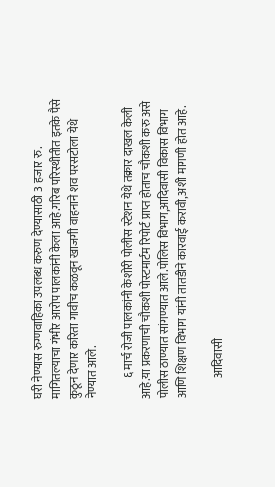घरी नेण्यास रुग्णवाहिका उपलब्ध करुण देण्यासाठी 3 हजार रु. मागितल्याचा गंभीर आरोप पालकांनी केला आहे.गरिब परिस्थीतीत इतके पैसे कुठून देणार करिता गावीच कळवून खाजगी वाहनाने शव परसटोला येथे नेण्यात आले.

         ६ मार्च रोजी पालकांनी केशोरी पोलीस स्टेशन येथे तक्रार दाखल केली आहे.या प्रकरणाची चौकशी पोस्टमार्टम रिपोर्ट प्राप्त होताच चौकशी करु असे पोलीस ठाण्यात सांगण्यात आले.पोलिस विभाग,आदिवासी विकास विभाग आणि शिक्षण विभाग यांनी तातडीने कारवाई करावी,अशी मागणी होत आहे.

         आदिवासी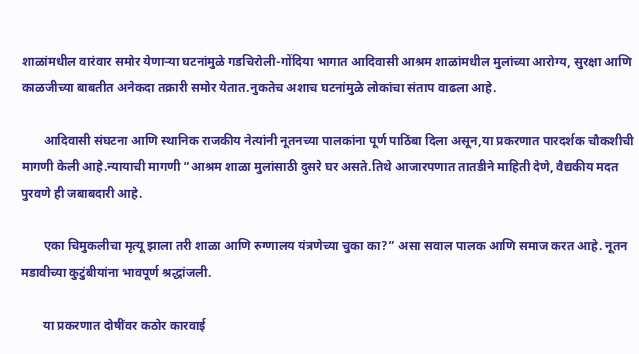शाळांमधील वारंवार समोर येणाऱ्या घटनांमुळे गडचिरोली-गोंदिया भागात आदिवासी आश्रम शाळांमधील मुलांच्या आरोग्य, सुरक्षा आणि काळजीच्या बाबतीत अनेकदा तक्रारी समोर येतात.नुकतेच अशाच घटनांमुळे लोकांचा संताप वाढला आहे.

       आदिवासी संघटना आणि स्थानिक राजकीय नेत्यांनी नूतनच्या पालकांना पूर्ण पाठिंबा दिला असून,या प्रकरणात पारदर्शक चौकशीची मागणी केली आहे.न्यायाची मागणी “आश्रम शाळा मुलांसाठी दुसरे घर असते.तिथे आजारपणात तातडीने माहिती देणे, वैद्यकीय मदत पुरवणे ही जबाबदारी आहे.

       एका चिमुकलीचा मृत्यू झाला तरी शाळा आणि रुग्णालय यंत्रणेच्या चुका का?” असा सवाल पालक आणि समाज करत आहे. नूतन मडावीच्या कुटुंबीयांना भावपूर्ण श्रद्धांजली.

       या प्रकरणात दोषींवर कठोर कारवाई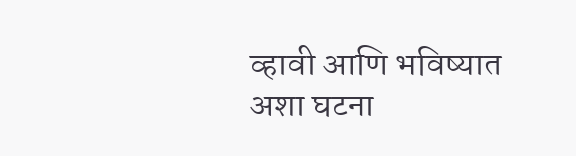व्हावी आणि भविष्यात अशा घटना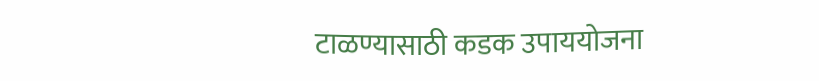टाळण्यासाठी कडक उपाययोजना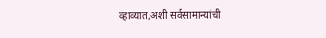व्हाव्यात,अशी सर्वसामान्यांची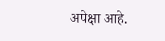अपेक्षा आहे.